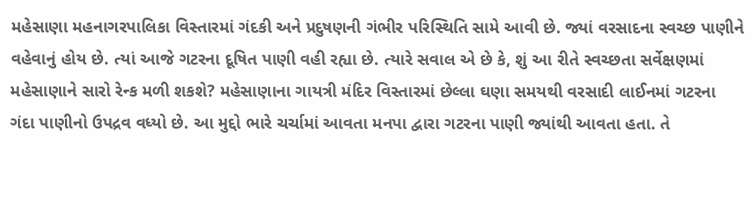મહેસાણા મહનાગરપાલિકા વિસ્તારમાં ગંદકી અને પ્રદુષણની ગંભીર પરિસ્થિતિ સામે આવી છે. જ્યાં વરસાદના સ્વચ્છ પાણીને વહેવાનું હોય છે. ત્યાં આજે ગટરના દૂષિત પાણી વહી રહ્યા છે. ત્યારે સવાલ એ છે કે, શું આ રીતે સ્વચ્છતા સર્વેક્ષણમાં મહેસાણાને સારો રેન્ક મળી શકશે? મહેસાણાના ગાયત્રી મંદિર વિસ્તારમાં છેલ્લા ઘણા સમયથી વરસાદી લાઈનમાં ગટરના ગંદા પાણીનો ઉપદ્રવ વધ્યો છે. આ મુદ્દો ભારે ચર્ચામાં આવતા મનપા દ્વારા ગટરના પાણી જ્યાંથી આવતા હતા. તે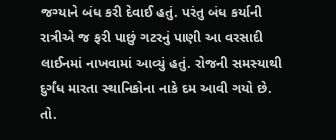જગ્યાને બંધ કરી દેવાઈ હતું. પરંતુ બંધ કર્યાની રાત્રીએ જ ફરી પાછું ગટરનું પાણી આ વરસાદી લાઈનમાં નાખવામાં આવ્યું હતું. રોજની સમસ્યાથી દુર્ગંધ મારતા સ્થાનિકોના નાકે દમ આવી ગયો છે. તો.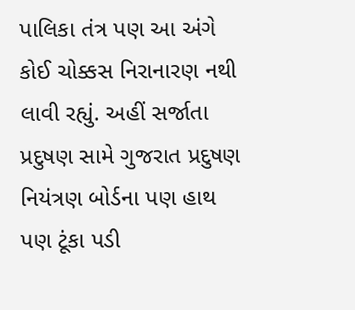પાલિકા તંત્ર પણ આ અંગે કોઈ ચોક્કસ નિરાનારણ નથી લાવી રહ્યું. અહીં સર્જાતા પ્રદુષણ સામે ગુજરાત પ્રદુષણ નિયંત્રણ બોર્ડના પણ હાથ પણ ટૂંકા પડી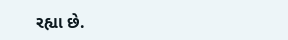રહ્યા છે.